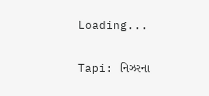Loading...

Tapi: નિઝરના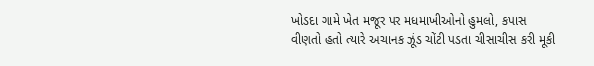ખોડદા ગામે ખેત મજૂર પર મધમાખીઓનો હુમલો, કપાસ વીણતો હતો ત્યારે અચાનક ઝૂંડ ચોંટી પડતા ચીસાચીસ કરી મૂકી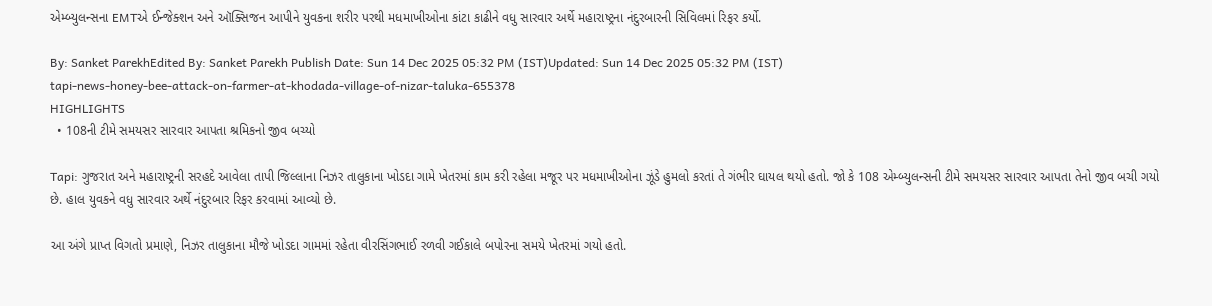એમ્બ્યુલન્સના EMTએ ઈન્જેક્શન અને ઑક્સિજન આપીને યુવકના શરીર પરથી મધમાખીઓના કાંટા કાઢીને વધુ સારવાર અર્થે મહારાષ્ટ્રના નંદુરબારની સિવિલમાં રિફર કર્યો.

By: Sanket ParekhEdited By: Sanket Parekh Publish Date: Sun 14 Dec 2025 05:32 PM (IST)Updated: Sun 14 Dec 2025 05:32 PM (IST)
tapi-news-honey-bee-attack-on-farmer-at-khodada-village-of-nizar-taluka-655378
HIGHLIGHTS
  • 108ની ટીમે સમયસર સારવાર આપતા શ્રમિકનો જીવ બચ્યો

Tapi: ગુજરાત અને મહારાષ્ટ્રની સરહદે આવેલા તાપી જિલ્લાના નિઝર તાલુકાના ખોડદા ગામે ખેતરમાં કામ કરી રહેલા મજૂર પર મધમાખીઓના ઝૂંડે હુમલો કરતાં તે ગંભીર ઘાયલ થયો હતો. જો કે 108 એમ્બ્યુલન્સની ટીમે સમયસર સારવાર આપતા તેનો જીવ બચી ગયો છે. હાલ યુવકને વધુ સારવાર અર્થે નંદુરબાર રિફર કરવામાં આવ્યો છે.

આ અંગે પ્રાપ્ત વિગતો પ્રમાણે, નિઝર તાલુકાના મૌજે ખોડદા ગામમાં રહેતા વીરસિંગભાઈ રળવી ગઈકાલે બપોરના સમયે ખેતરમાં ગયો હતો.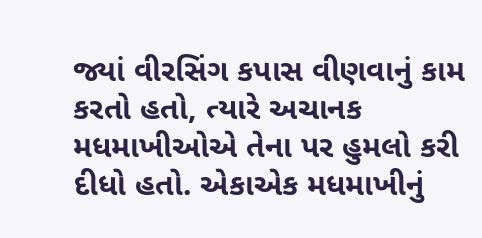જ્યાં વીરસિંગ કપાસ વીણવાનું કામ કરતો હતો, ત્યારે અચાનક મધમાખીઓએ તેના પર હુમલો કરી દીધો હતો. એકાએક મધમાખીનું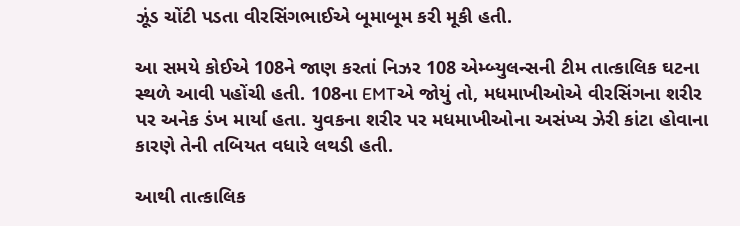ઝૂંડ ચોંટી પડતા વીરસિંગભાઈએ બૂમાબૂમ કરી મૂકી હતી.

આ સમયે કોઈએ 108ને જાણ કરતાં નિઝર 108 એમ્બ્યુલન્સની ટીમ તાત્કાલિક ઘટના સ્થળે આવી પહોંચી હતી. 108ના EMTએ જોયું તો, મધમાખીઓએ વીરસિંગના શરીર પર અનેક ડંખ માર્યા હતા. યુવકના શરીર પર મધમાખીઓના અસંખ્ય ઝેરી કાંટા હોવાના કારણે તેની તબિયત વધારે લથડી હતી.

આથી તાત્કાલિક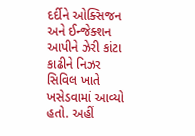દર્દીને ઓક્સિજન અને ઈન્જેક્શન આપીને ઝેરી કાંટા કાઢીને નિઝર સિવિલ ખાતે ખસેડવામાં આવ્યો હતો. અહીં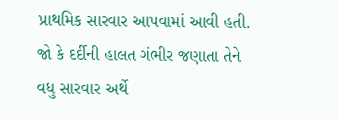પ્રાથમિક સારવાર આપવામાં આવી હતી. જો કે દર્દીની હાલત ગંભીર જણાતા તેને વધુ સારવાર અર્થે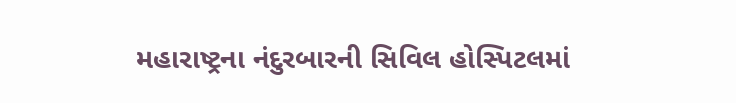મહારાષ્ટ્રના નંદુરબારની સિવિલ હોસ્પિટલમાં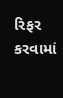રિફર કરવામાં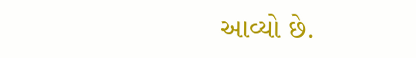આવ્યો છે.